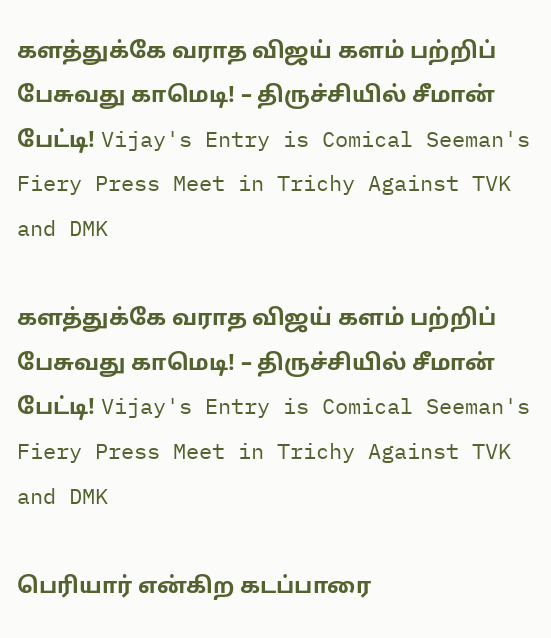களத்துக்கே வராத விஜய் களம் பற்றிப் பேசுவது காமெடி! – திருச்சியில் சீமான் பேட்டி! Vijay's Entry is Comical Seeman's Fiery Press Meet in Trichy Against TVK and DMK

களத்துக்கே வராத விஜய் களம் பற்றிப் பேசுவது காமெடி! – திருச்சியில் சீமான் பேட்டி! Vijay's Entry is Comical Seeman's Fiery Press Meet in Trichy Against TVK and DMK

பெரியார் என்கிற கடப்பாரை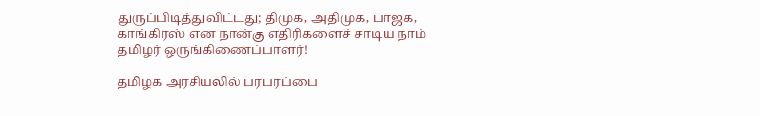துருப்பிடித்துவிட்டது; திமுக, அதிமுக, பாஜக, காங்கிரஸ் என நான்கு எதிரிகளைச் சாடிய நாம் தமிழர் ஒருங்கிணைப்பாளர்!

தமிழக அரசியலில் பரபரப்பை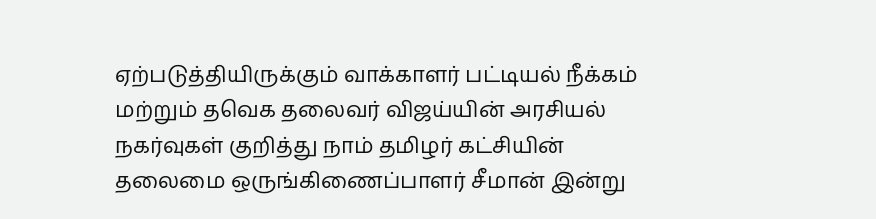ஏற்படுத்தியிருக்கும் வாக்காளர் பட்டியல் நீக்கம் மற்றும் தவெக தலைவர் விஜய்யின் அரசியல் நகர்வுகள் குறித்து நாம் தமிழர் கட்சியின் தலைமை ஒருங்கிணைப்பாளர் சீமான் இன்று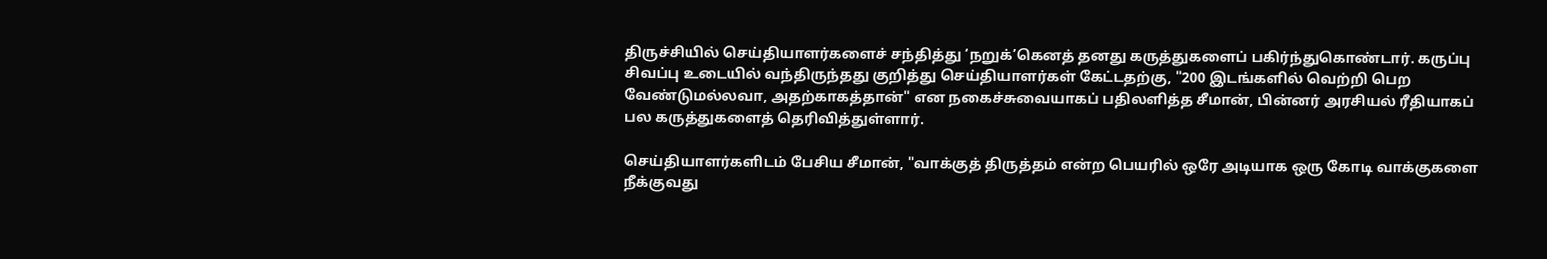திருச்சியில் செய்தியாளர்களைச் சந்தித்து ‘நறுக்’கெனத் தனது கருத்துகளைப் பகிர்ந்துகொண்டார். கருப்பு சிவப்பு உடையில் வந்திருந்தது குறித்து செய்தியாளர்கள் கேட்டதற்கு, "200 இடங்களில் வெற்றி பெற வேண்டுமல்லவா, அதற்காகத்தான்" என நகைச்சுவையாகப் பதிலளித்த சீமான், பின்னர் அரசியல் ரீதியாகப் பல கருத்துகளைத் தெரிவித்துள்ளார்.

செய்தியாளர்களிடம் பேசிய சீமான், "வாக்குத் திருத்தம் என்ற பெயரில் ஒரே அடியாக ஒரு கோடி வாக்குகளை நீக்குவது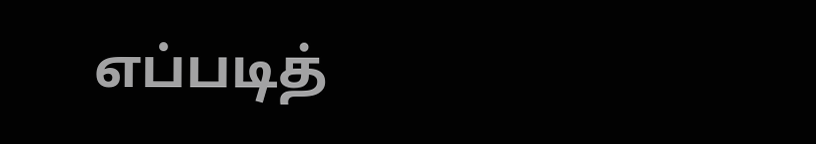எப்படித்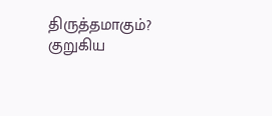திருத்தமாகும்? குறுகிய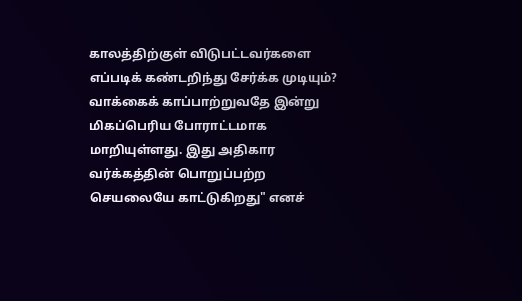காலத்திற்குள் விடுபட்டவர்களை எப்படிக் கண்டறிந்து சேர்க்க முடியும்? வாக்கைக் காப்பாற்றுவதே இன்று மிகப்பெரிய போராட்டமாக மாறியுள்ளது. இது அதிகார வர்க்கத்தின் பொறுப்பற்ற செயலையே காட்டுகிறது" எனச்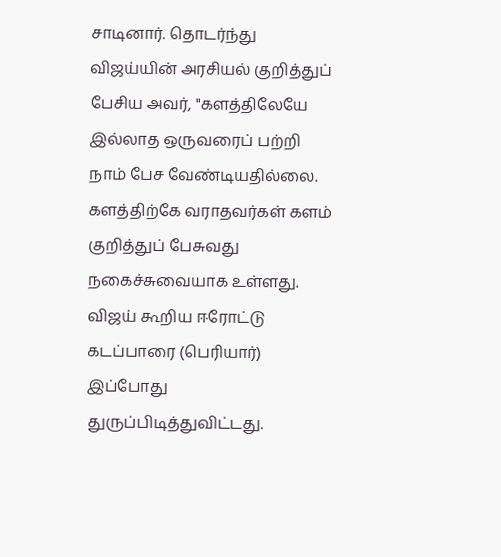சாடினார். தொடர்ந்து விஜய்யின் அரசியல் குறித்துப் பேசிய அவர், "களத்திலேயே இல்லாத ஒருவரைப் பற்றி நாம் பேச வேண்டியதில்லை. களத்திற்கே வராதவர்கள் களம் குறித்துப் பேசுவது நகைச்சுவையாக உள்ளது. விஜய் கூறிய ஈரோட்டு கடப்பாரை (பெரியார்) இப்போது துருப்பிடித்துவிட்டது.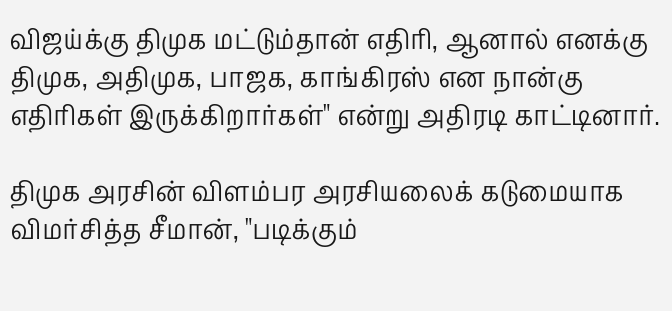விஜய்க்கு திமுக மட்டும்தான் எதிரி, ஆனால் எனக்கு திமுக, அதிமுக, பாஜக, காங்கிரஸ் என நான்கு எதிரிகள் இருக்கிறார்கள்" என்று அதிரடி காட்டினார்.

திமுக அரசின் விளம்பர அரசியலைக் கடுமையாக விமர்சித்த சீமான், "படிக்கும்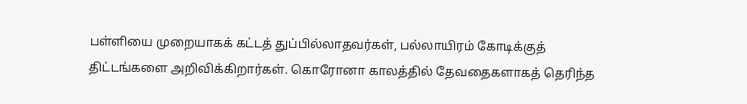பள்ளியை முறையாகக் கட்டத் துப்பில்லாதவர்கள், பல்லாயிரம் கோடிக்குத் திட்டங்களை அறிவிக்கிறார்கள். கொரோனா காலத்தில் தேவதைகளாகத் தெரிந்த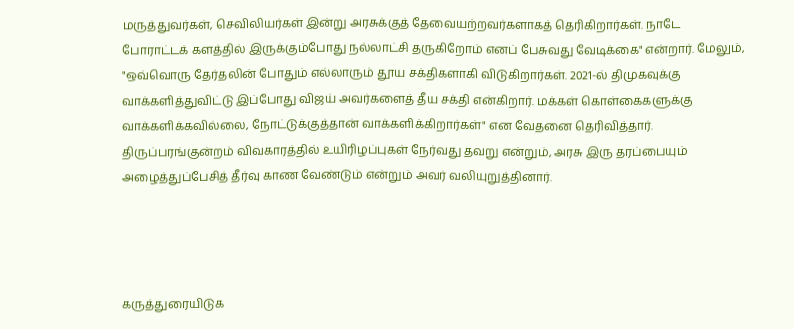மருத்துவர்கள், செவிலியர்கள் இன்று அரசுக்குத் தேவையற்றவர்களாகத் தெரிகிறார்கள். நாடே போராட்டக் களத்தில் இருக்கும்போது நல்லாட்சி தருகிறோம் எனப் பேசுவது வேடிக்கை" என்றார். மேலும், "ஒவ்வொரு தேர்தலின் போதும் எல்லாரும் தூய சக்திகளாகி விடுகிறார்கள். 2021-ல் திமுகவுக்கு வாக்களித்துவிட்டு இப்போது விஜய் அவர்களைத் தீய சக்தி என்கிறார். மக்கள் கொள்கைகளுக்கு வாக்களிக்கவில்லை, நோட்டுக்குத்தான் வாக்களிக்கிறார்கள்" என வேதனை தெரிவித்தார். திருப்பரங்குன்றம் விவகாரத்தில் உயிரிழப்புகள் நேர்வது தவறு என்றும், அரசு இரு தரப்பையும் அழைத்துப்பேசித் தீர்வு காண வேண்டும் என்றும் அவர் வலியுறுத்தினார்.




கருத்துரையிடுக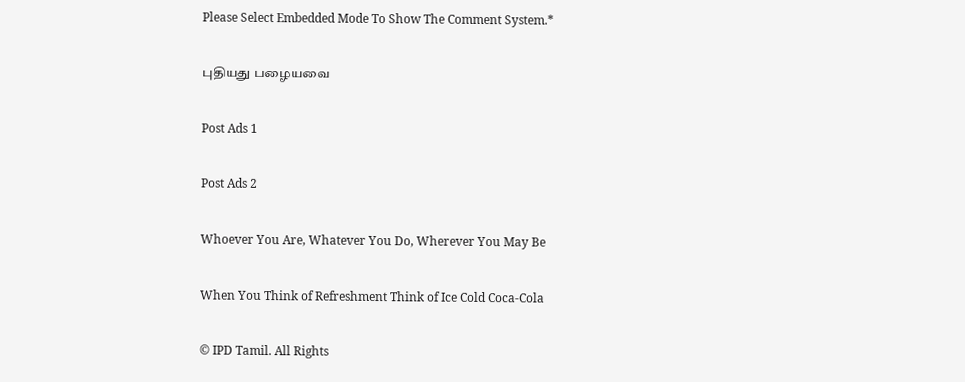Please Select Embedded Mode To Show The Comment System.*

புதியது பழையவை

Post Ads 1

Post Ads 2

Whoever You Are, Whatever You Do, Wherever You May Be

When You Think of Refreshment Think of Ice Cold Coca-Cola

© IPD Tamil. All Rights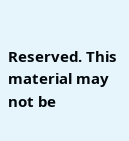Reserved. This material may not be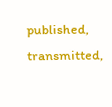published, transmitted,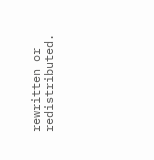rewritten or redistributed.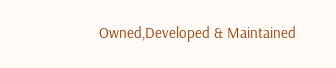Owned,Developed & Maintained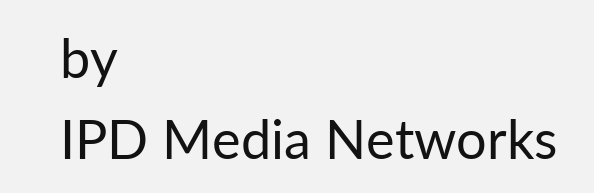by
IPD Media Networks